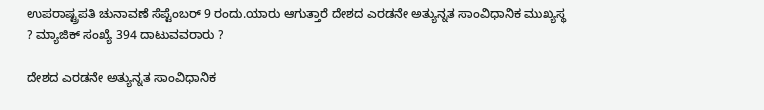ಉಪರಾಷ್ಟ್ರಪತಿ ಚುನಾವಣೆ ಸೆಪ್ಟೆಂಬರ್ 9 ರಂದು.ಯಾರು ಆಗುತ್ತಾರೆ ದೇಶದ ಎರಡನೇ ಅತ್ಯುನ್ನತ ಸಾಂವಿಧಾನಿಕ ಮುಖ್ಯಸ್ಥ ? ಮ್ಯಾಜಿಕ್ ಸಂಖ್ಯೆ 394 ದಾಟುವವರಾರು ?

ದೇಶದ ಎರಡನೇ ಅತ್ಯುನ್ನತ ಸಾಂವಿಧಾನಿಕ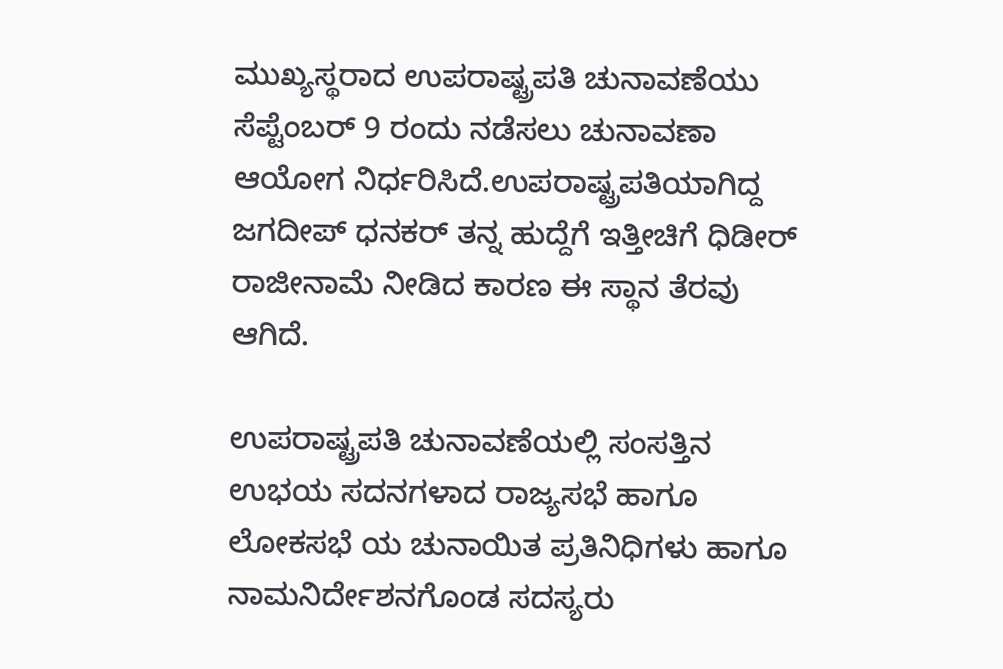ಮುಖ್ಯಸ್ಥರಾದ ಉಪರಾಷ್ಟ್ರಪತಿ ಚುನಾವಣೆಯು ಸೆಪ್ಟೆಂಬರ್ 9 ರಂದು ನಡೆಸಲು ಚುನಾವಣಾ ಆಯೋಗ ನಿರ್ಧರಿಸಿದೆ.ಉಪರಾಷ್ಟ್ರಪತಿಯಾಗಿದ್ದ ಜಗದೀಪ್ ಧನಕರ್ ತನ್ನ ಹುದ್ದೆಗೆ ಇತ್ತೀಚಿಗೆ ಧಿಡೀರ್ ರಾಜೀನಾಮೆ ನೀಡಿದ ಕಾರಣ ಈ ಸ್ಥಾನ ತೆರವು ಆಗಿದೆ.

ಉಪರಾಷ್ಟ್ರಪತಿ ಚುನಾವಣೆಯಲ್ಲಿ ಸಂಸತ್ತಿನ ಉಭಯ ಸದನಗಳಾದ ರಾಜ್ಯಸಭೆ ಹಾಗೂ ಲೋಕಸಭೆ ಯ ಚುನಾಯಿತ ಪ್ರತಿನಿಧಿಗಳು ಹಾಗೂ ನಾಮನಿರ್ದೇಶನಗೊಂಡ ಸದಸ್ಯರು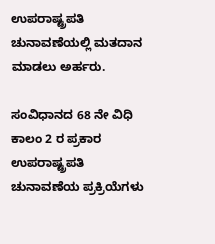ಉಪರಾಷ್ಟ್ರಪತಿ ಚುನಾವಣೆಯಲ್ಲಿ ಮತದಾನ ಮಾಡಲು ಅರ್ಹರು.

ಸಂವಿಧಾನದ 68 ನೇ ವಿಧಿ ಕಾಲಂ 2 ರ ಪ್ರಕಾರ ಉಪರಾಷ್ಟ್ರಪತಿ ಚುನಾವಣೆಯ ಪ್ರಕ್ರಿಯೆಗಳು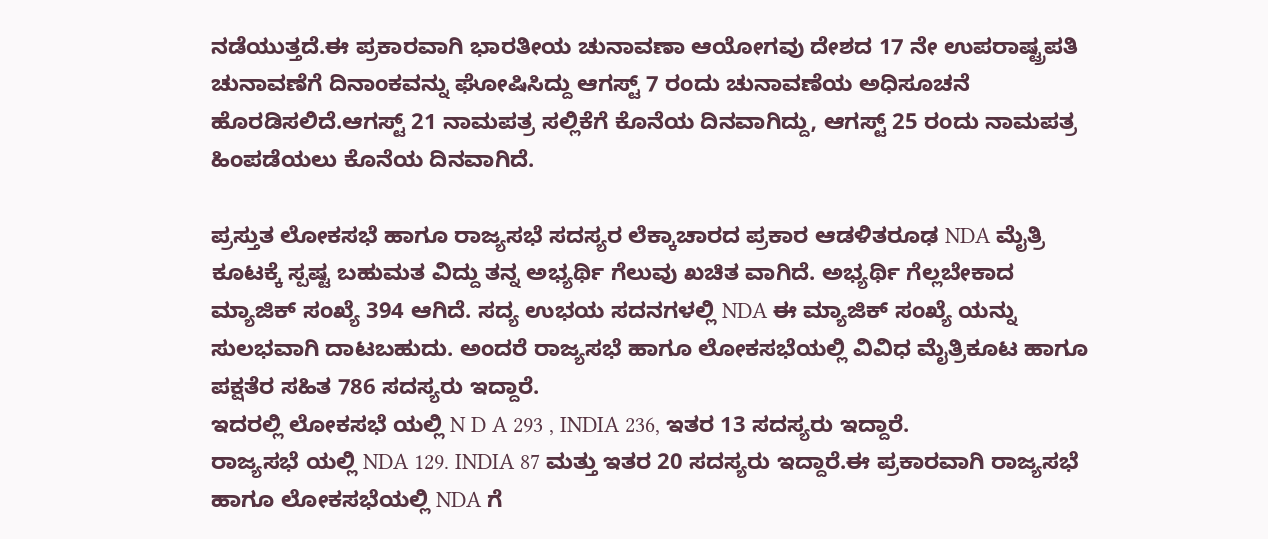ನಡೆಯುತ್ತದೆ.ಈ ಪ್ರಕಾರವಾಗಿ ಭಾರತೀಯ ಚುನಾವಣಾ ಆಯೋಗವು ದೇಶದ 17 ನೇ ಉಪರಾಷ್ಟ್ರಪತಿ ಚುನಾವಣೆಗೆ ದಿನಾಂಕವನ್ನು ಘೋಷಿಸಿದ್ದು ಆಗಸ್ಟ್ 7 ರಂದು ಚುನಾವಣೆಯ ಅಧಿಸೂಚನೆ ಹೊರಡಿಸಲಿದೆ.ಆಗಸ್ಟ್ 21 ನಾಮಪತ್ರ ಸಲ್ಲಿಕೆಗೆ ಕೊನೆಯ ದಿನವಾಗಿದ್ದು, ಆಗಸ್ಟ್ 25 ರಂದು ನಾಮಪತ್ರ ಹಿಂಪಡೆಯಲು ಕೊನೆಯ ದಿನವಾಗಿದೆ.

ಪ್ರಸ್ತುತ ಲೋಕಸಭೆ ಹಾಗೂ ರಾಜ್ಯಸಭೆ ಸದಸ್ಯರ ಲೆಕ್ಕಾಚಾರದ ಪ್ರಕಾರ ಆಡಳಿತರೂಢ NDA ಮೈತ್ರಿ ಕೂಟಕ್ಕೆ ಸ್ಪಷ್ಟ ಬಹುಮತ ವಿದ್ದು ತನ್ನ ಅಭ್ಯರ್ಥಿ ಗೆಲುವು ಖಚಿತ ವಾಗಿದೆ. ಅಭ್ಯರ್ಥಿ ಗೆಲ್ಲಬೇಕಾದ ಮ್ಯಾಜಿಕ್ ಸಂಖ್ಯೆ 394 ಆಗಿದೆ. ಸದ್ಯ ಉಭಯ ಸದನಗಳಲ್ಲಿ NDA ಈ ಮ್ಯಾಜಿಕ್ ಸಂಖ್ಯೆ ಯನ್ನು ಸುಲಭವಾಗಿ ದಾಟಬಹುದು. ಅಂದರೆ ರಾಜ್ಯಸಭೆ ಹಾಗೂ ಲೋಕಸಭೆಯಲ್ಲಿ ವಿವಿಧ ಮೈತ್ರಿಕೂಟ ಹಾಗೂ ಪಕ್ಷತೆರ ಸಹಿತ 786 ಸದಸ್ಯರು ಇದ್ದಾರೆ.
ಇದರಲ್ಲಿ ಲೋಕಸಭೆ ಯಲ್ಲಿ N D A 293 , INDIA 236, ಇತರ 13 ಸದಸ್ಯರು ಇದ್ದಾರೆ.
ರಾಜ್ಯಸಭೆ ಯಲ್ಲಿ NDA 129. INDIA 87 ಮತ್ತು ಇತರ 20 ಸದಸ್ಯರು ಇದ್ದಾರೆ.ಈ ಪ್ರಕಾರವಾಗಿ ರಾಜ್ಯಸಭೆ ಹಾಗೂ ಲೋಕಸಭೆಯಲ್ಲಿ NDA ಗೆ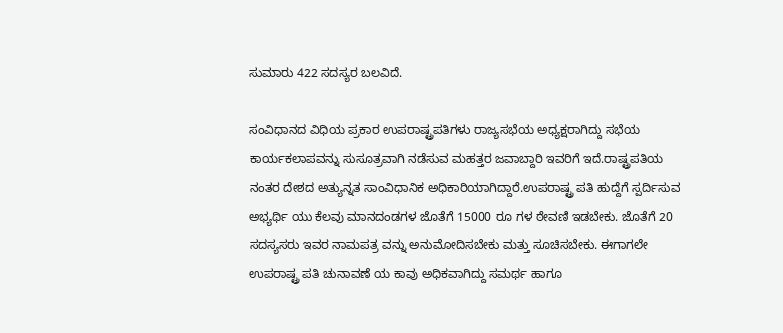ಸುಮಾರು 422 ಸದಸ್ಯರ ಬಲವಿದೆ.

ಸಂವಿಧಾನದ ವಿಧಿಯ ಪ್ರಕಾರ ಉಪರಾಷ್ಟ್ರಪತಿಗಳು ರಾಜ್ಯಸಭೆಯ ಅಧ್ಯಕ್ಷರಾಗಿದ್ದು ಸಭೆಯ ಕಾರ್ಯಕಲಾಪವನ್ನು ಸುಸೂತ್ರವಾಗಿ ನಡೆಸುವ ಮಹತ್ತರ ಜವಾಬ್ದಾರಿ ಇವರಿಗೆ ಇದೆ.ರಾಷ್ಟ್ರಪತಿಯ ನಂತರ ದೇಶದ ಅತ್ಯುನ್ನತ ಸಾಂವಿಧಾನಿಕ ಅಧಿಕಾರಿಯಾಗಿದ್ದಾರೆ.ಉಪರಾಷ್ಟ್ರ ಪತಿ ಹುದ್ದೆಗೆ ಸ್ಪರ್ದಿಸುವ ಅಭ್ಯರ್ಥಿ ಯು ಕೆಲವು ಮಾನದಂಡಗಳ ಜೊತೆಗೆ 15000 ರೂ ಗಳ ಠೇವಣಿ ಇಡಬೇಕು. ಜೊತೆಗೆ 20 ಸದಸ್ಯಸರು ಇವರ ನಾಮಪತ್ರ ವನ್ನು ಅನುಮೋದಿಸಬೇಕು ಮತ್ತು ಸೂಚಿಸಬೇಕು. ಈಗಾಗಲೇ ಉಪರಾಷ್ಟ್ರ ಪತಿ ಚುನಾವಣೆ ಯ ಕಾವು ಅಧಿಕವಾಗಿದ್ದು ಸಮರ್ಥ ಹಾಗೂ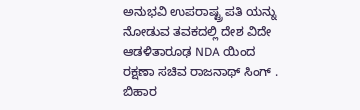ಅನುಭವಿ ಉಪರಾಷ್ಟ್ರ ಪತಿ ಯನ್ನು ನೋಡುವ ತವಕದಲ್ಲಿ ದೇಶ ವಿದೇ ಆಡಳಿತಾರೂಢ NDA ಯಿಂದ ರಕ್ಷಣಾ ಸಚಿವ ರಾಜನಾಥ್ ಸಿಂಗ್ . ಬಿಹಾರ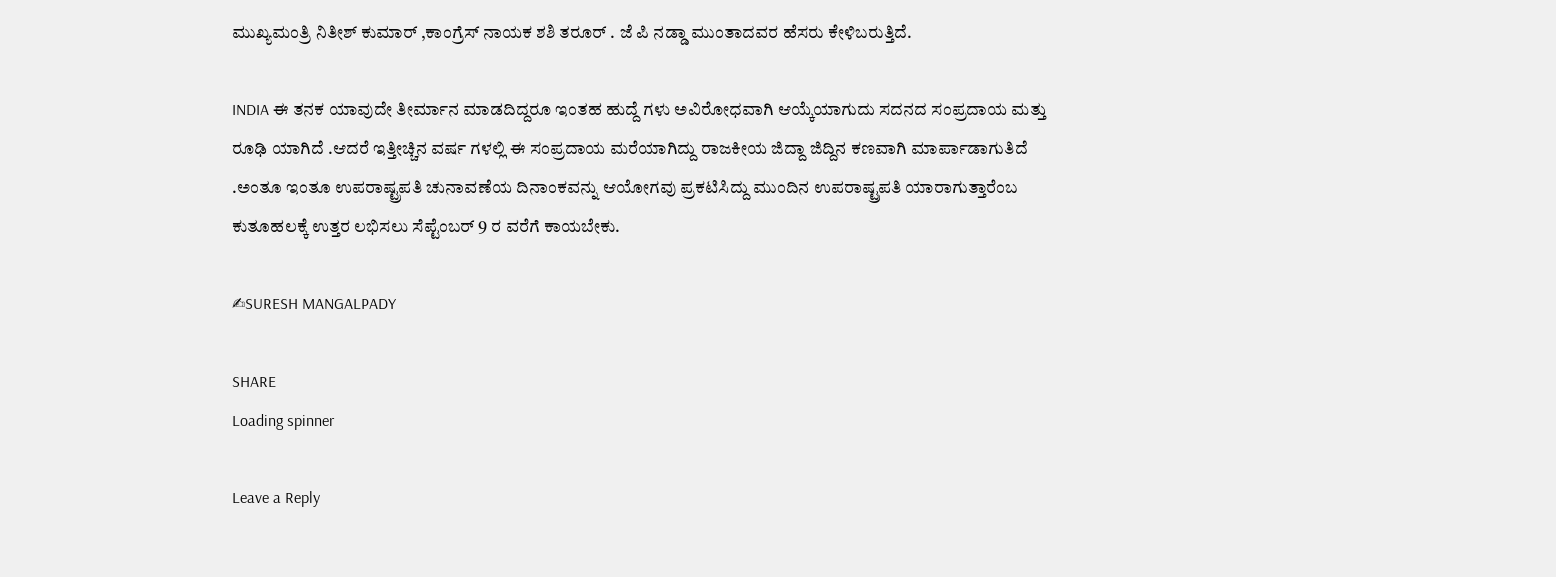ಮುಖ್ಯಮಂತ್ರಿ ನಿತೀಶ್ ಕುಮಾರ್ ,ಕಾಂಗ್ರೆಸ್ ನಾಯಕ ಶಶಿ ತರೂರ್ . ಜೆ ಪಿ ನಡ್ಡಾ ಮುಂತಾದವರ ಹೆಸರು ಕೇಳಿಬರುತ್ತಿದೆ.

INDIA ಈ ತನಕ ಯಾವುದೇ ತೀರ್ಮಾನ ಮಾಡದಿದ್ದರೂ ಇಂತಹ ಹುದ್ದೆ ಗಳು ಅವಿರೋಧವಾಗಿ ಆಯ್ಕೆಯಾಗುದು ಸದನದ ಸಂಪ್ರದಾಯ ಮತ್ತು ರೂಢಿ ಯಾಗಿದೆ .ಆದರೆ ಇತ್ತೀಚ್ಚಿನ ವರ್ಷ ಗಳಲ್ಲಿ ಈ ಸಂಪ್ರದಾಯ ಮರೆಯಾಗಿದ್ದು ರಾಜಕೀಯ ಜಿದ್ದಾ ಜಿದ್ದಿನ ಕಣವಾಗಿ ಮಾರ್ಪಾಡಾಗುತಿದೆ .ಅಂತೂ ಇಂತೂ ಉಪರಾಷ್ಟ್ರಪತಿ ಚುನಾವಣೆಯ ದಿನಾಂಕವನ್ನು ಆಯೋಗವು ಪ್ರಕಟಿಸಿದ್ದು ಮುಂದಿನ ಉಪರಾಷ್ಟ್ರಪತಿ ಯಾರಾಗುತ್ತಾರೆಂಬ ಕುತೂಹಲಕ್ಕೆ ಉತ್ತರ ಲಭಿಸಲು ಸೆಪ್ಟೆಂಬರ್ 9 ರ ವರೆಗೆ ಕಾಯಬೇಕು.

✍SURESH MANGALPADY

SHARE
Loading spinner

Leave a Reply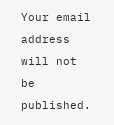Your email address will not be published.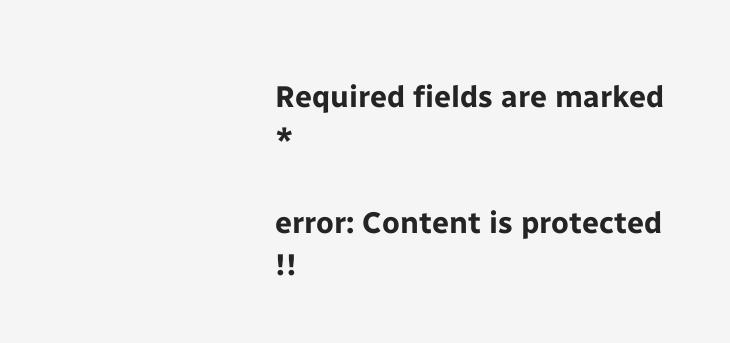Required fields are marked *

error: Content is protected !!